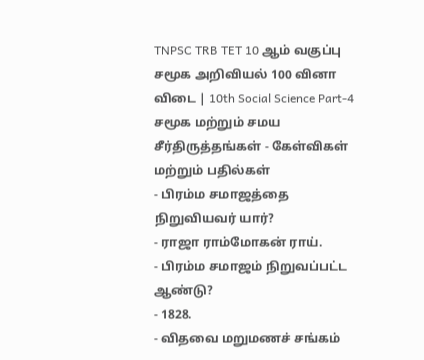TNPSC TRB TET 10 ஆம் வகுப்பு சமூக அறிவியல் 100 வினா விடை | 10th Social Science Part-4
சமூக மற்றும் சமய சீர்திருத்தங்கள் - கேள்விகள் மற்றும் பதில்கள்
- பிரம்ம சமாஜத்தை நிறுவியவர் யார்?
- ராஜா ராம்மோகன் ராய்.
- பிரம்ம சமாஜம் நிறுவப்பட்ட ஆண்டு?
- 1828.
- விதவை மறுமணச் சங்கம்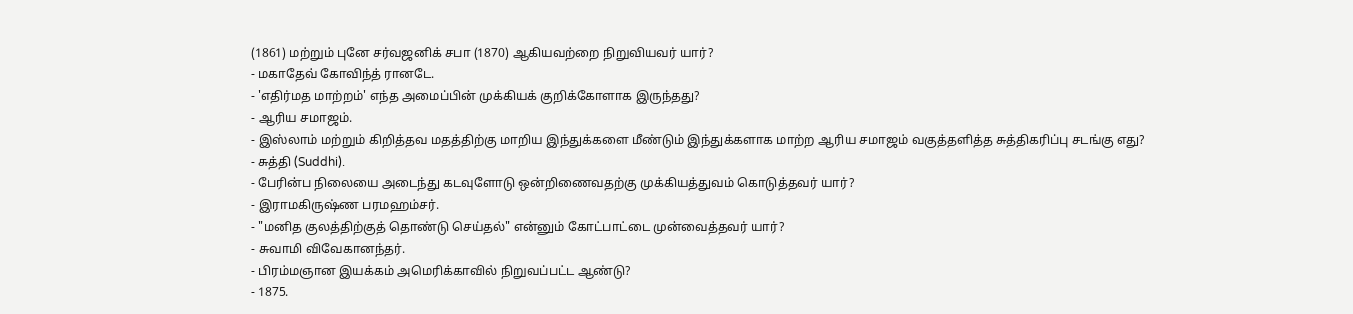(1861) மற்றும் புனே சர்வஜனிக் சபா (1870) ஆகியவற்றை நிறுவியவர் யார்?
- மகாதேவ் கோவிந்த் ரானடே.
- 'எதிர்மத மாற்றம்' எந்த அமைப்பின் முக்கியக் குறிக்கோளாக இருந்தது?
- ஆரிய சமாஜம்.
- இஸ்லாம் மற்றும் கிறித்தவ மதத்திற்கு மாறிய இந்துக்களை மீண்டும் இந்துக்களாக மாற்ற ஆரிய சமாஜம் வகுத்தளித்த சுத்திகரிப்பு சடங்கு எது?
- சுத்தி (Suddhi).
- பேரின்ப நிலையை அடைந்து கடவுளோடு ஒன்றிணைவதற்கு முக்கியத்துவம் கொடுத்தவர் யார்?
- இராமகிருஷ்ண பரமஹம்சர்.
- "மனித குலத்திற்குத் தொண்டு செய்தல்" என்னும் கோட்பாட்டை முன்வைத்தவர் யார்?
- சுவாமி விவேகானந்தர்.
- பிரம்மஞான இயக்கம் அமெரிக்காவில் நிறுவப்பட்ட ஆண்டு?
- 1875.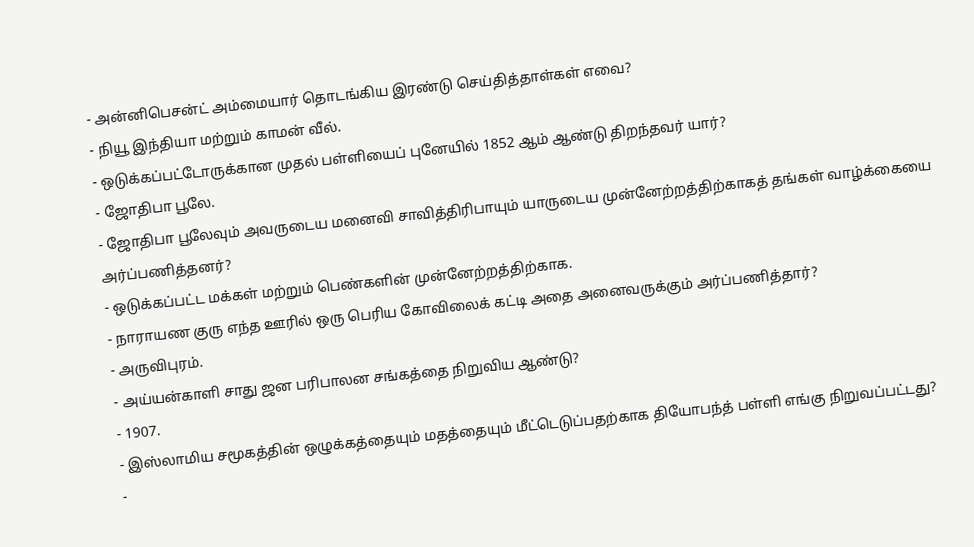- அன்னிபெசன்ட் அம்மையார் தொடங்கிய இரண்டு செய்தித்தாள்கள் எவை?
- நியூ இந்தியா மற்றும் காமன் வீல்.
- ஒடுக்கப்பட்டோருக்கான முதல் பள்ளியைப் புனேயில் 1852 ஆம் ஆண்டு திறந்தவர் யார்?
- ஜோதிபா பூலே.
- ஜோதிபா பூலேவும் அவருடைய மனைவி சாவித்திரிபாயும் யாருடைய முன்னேற்றத்திற்காகத் தங்கள் வாழ்க்கையை அர்ப்பணித்தனர்?
- ஒடுக்கப்பட்ட மக்கள் மற்றும் பெண்களின் முன்னேற்றத்திற்காக.
- நாராயண குரு எந்த ஊரில் ஒரு பெரிய கோவிலைக் கட்டி அதை அனைவருக்கும் அர்ப்பணித்தார்?
- அருவிபுரம்.
- அய்யன்காளி சாது ஜன பரிபாலன சங்கத்தை நிறுவிய ஆண்டு?
- 1907.
- இஸ்லாமிய சமூகத்தின் ஒழுக்கத்தையும் மதத்தையும் மீட்டெடுப்பதற்காக தியோபந்த் பள்ளி எங்கு நிறுவப்பட்டது?
-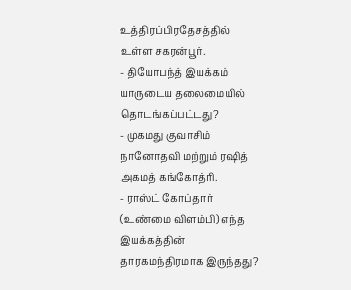உத்திரப்பிரதேசத்தில் உள்ள சகரன்பூர்.
- தியோபந்த் இயக்கம் யாருடைய தலைமையில் தொடங்கப்பட்டது?
- முகமது குவாசிம் நானோதவி மற்றும் ரஷித் அகமத் கங்கோத்ரி.
- ராஸ்ட் கோப்தார் (உண்மை விளம்பி) எந்த இயக்கத்தின் தாரகமந்திரமாக இருந்தது?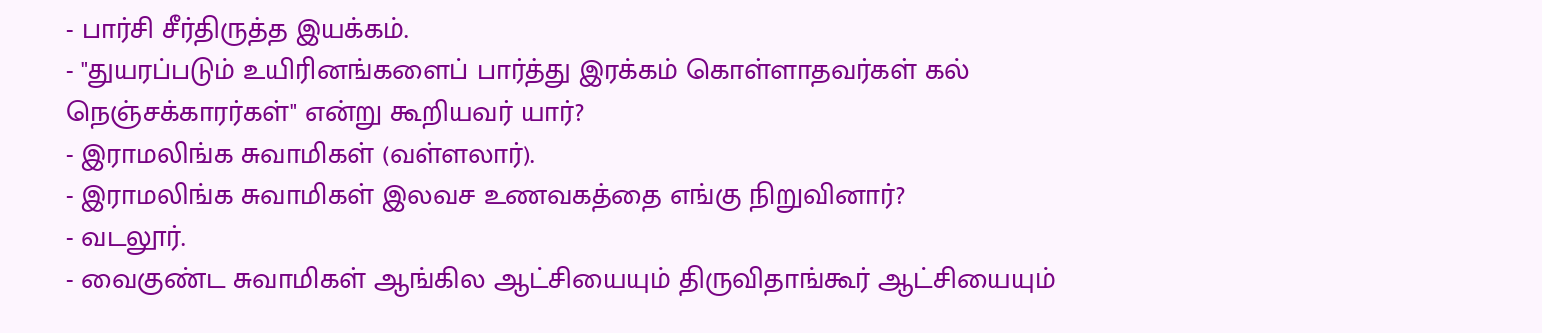- பார்சி சீர்திருத்த இயக்கம்.
- "துயரப்படும் உயிரினங்களைப் பார்த்து இரக்கம் கொள்ளாதவர்கள் கல் நெஞ்சக்காரர்கள்" என்று கூறியவர் யார்?
- இராமலிங்க சுவாமிகள் (வள்ளலார்).
- இராமலிங்க சுவாமிகள் இலவச உணவகத்தை எங்கு நிறுவினார்?
- வடலூர்.
- வைகுண்ட சுவாமிகள் ஆங்கில ஆட்சியையும் திருவிதாங்கூர் ஆட்சியையும்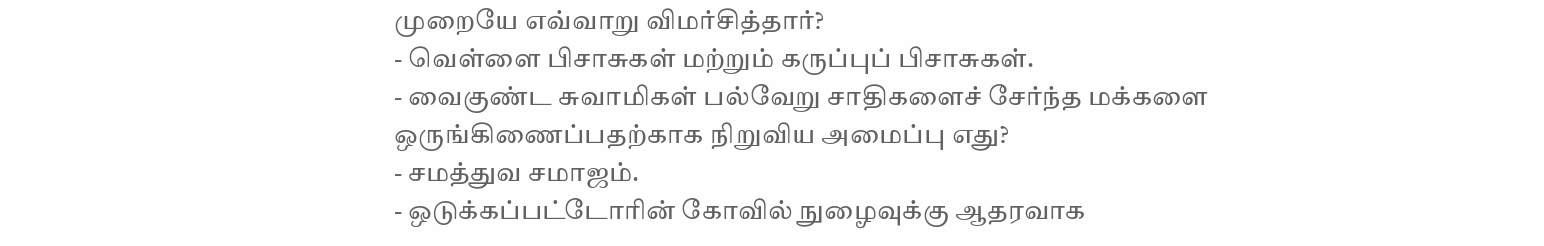முறையே எவ்வாறு விமர்சித்தார்?
- வெள்ளை பிசாசுகள் மற்றும் கருப்புப் பிசாசுகள்.
- வைகுண்ட சுவாமிகள் பல்வேறு சாதிகளைச் சேர்ந்த மக்களை ஒருங்கிணைப்பதற்காக நிறுவிய அமைப்பு எது?
- சமத்துவ சமாஜம்.
- ஒடுக்கப்பட்டோரின் கோவில் நுழைவுக்கு ஆதரவாக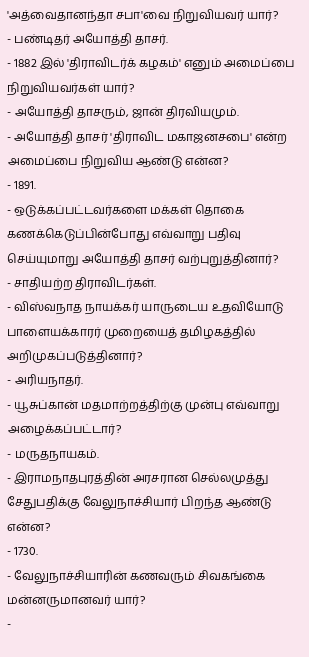'அத்வைதானந்தா சபா'வை நிறுவியவர் யார்?
- பண்டிதர் அயோத்தி தாசர்.
- 1882 இல் 'திராவிடர்க் கழகம்' எனும் அமைப்பை நிறுவியவர்கள் யார்?
- அயோத்தி தாசரும், ஜான் திரவியமும்.
- அயோத்தி தாசர் 'திராவிட மகாஜனசபை' என்ற அமைப்பை நிறுவிய ஆண்டு என்ன?
- 1891.
- ஒடுக்கப்பட்டவர்களை மக்கள் தொகை கணக்கெடுப்பின்போது எவ்வாறு பதிவு செய்யுமாறு அயோத்தி தாசர் வற்புறுத்தினார்?
- சாதியற்ற திராவிடர்கள்.
- விஸ்வநாத நாயக்கர் யாருடைய உதவியோடு பாளையக்காரர் முறையைத் தமிழகத்தில் அறிமுகப்படுத்தினார்?
- அரியநாதர்.
- யூசுப்கான் மதமாற்றத்திற்கு முன்பு எவ்வாறு அழைக்கப்பட்டார்?
- மருதநாயகம்.
- இராமநாதபுரத்தின் அரசரான செல்லமுத்து சேதுபதிக்கு வேலுநாச்சியார் பிறந்த ஆண்டு என்ன?
- 1730.
- வேலுநாச்சியாரின் கணவரும் சிவகங்கை மன்னருமானவர் யார்?
-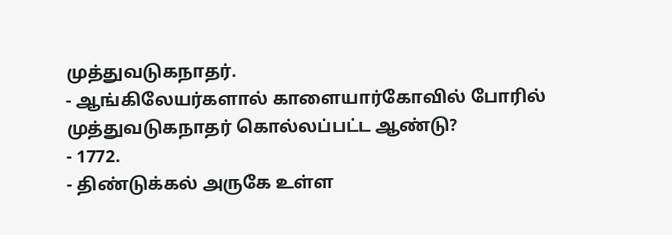முத்துவடுகநாதர்.
- ஆங்கிலேயர்களால் காளையார்கோவில் போரில் முத்துவடுகநாதர் கொல்லப்பட்ட ஆண்டு?
- 1772.
- திண்டுக்கல் அருகே உள்ள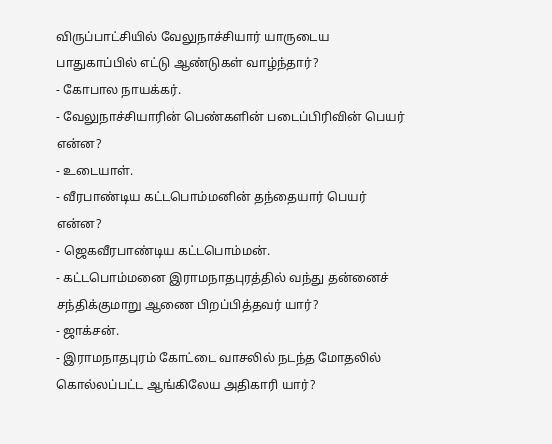விருப்பாட்சியில் வேலுநாச்சியார் யாருடைய பாதுகாப்பில் எட்டு ஆண்டுகள் வாழ்ந்தார்?
- கோபால நாயக்கர்.
- வேலுநாச்சியாரின் பெண்களின் படைப்பிரிவின் பெயர் என்ன?
- உடையாள்.
- வீரபாண்டிய கட்டபொம்மனின் தந்தையார் பெயர் என்ன?
- ஜெகவீரபாண்டிய கட்டபொம்மன்.
- கட்டபொம்மனை இராமநாதபுரத்தில் வந்து தன்னைச் சந்திக்குமாறு ஆணை பிறப்பித்தவர் யார்?
- ஜாக்சன்.
- இராமநாதபுரம் கோட்டை வாசலில் நடந்த மோதலில் கொல்லப்பட்ட ஆங்கிலேய அதிகாரி யார்?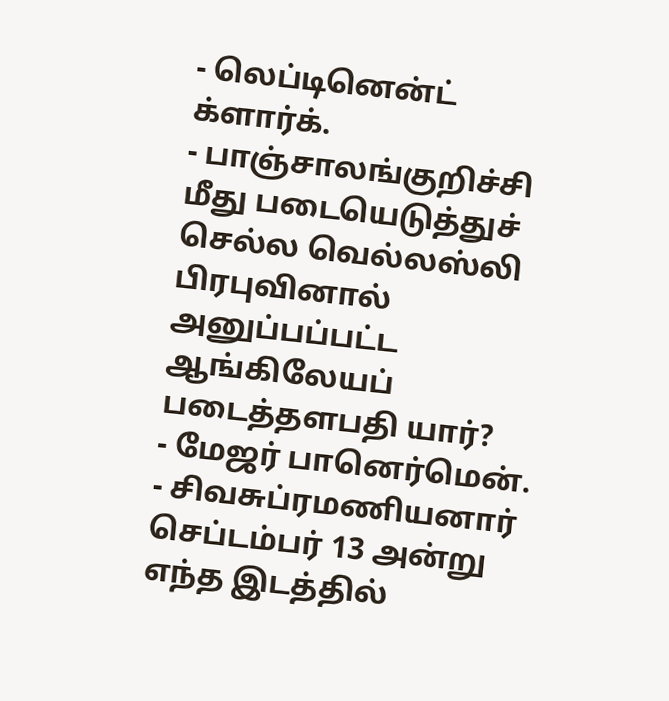- லெப்டினென்ட் க்ளார்க்.
- பாஞ்சாலங்குறிச்சி மீது படையெடுத்துச் செல்ல வெல்லஸ்லி பிரபுவினால் அனுப்பப்பட்ட ஆங்கிலேயப் படைத்தளபதி யார்?
- மேஜர் பானெர்மென்.
- சிவசுப்ரமணியனார் செப்டம்பர் 13 அன்று எந்த இடத்தில்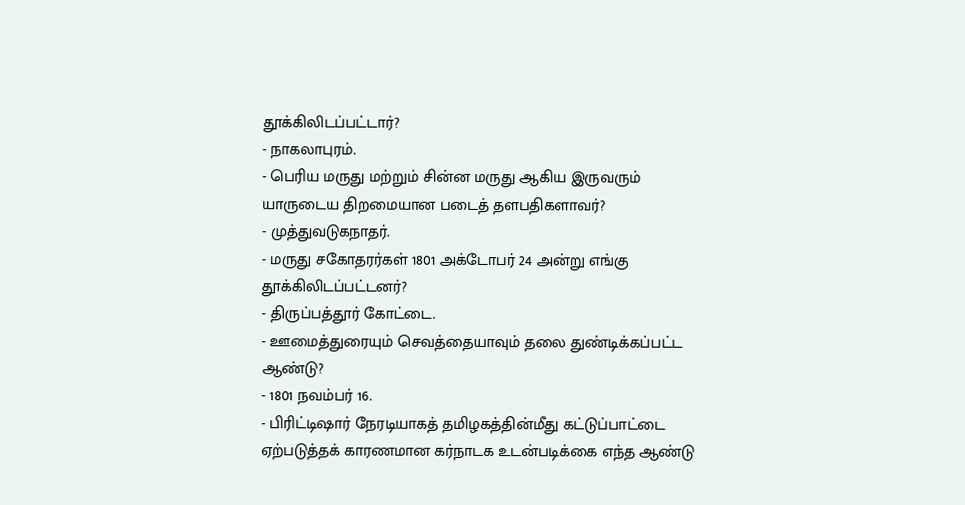தூக்கிலிடப்பட்டார்?
- நாகலாபுரம்.
- பெரிய மருது மற்றும் சின்ன மருது ஆகிய இருவரும் யாருடைய திறமையான படைத் தளபதிகளாவர்?
- முத்துவடுகநாதர்.
- மருது சகோதரர்கள் 1801 அக்டோபர் 24 அன்று எங்கு தூக்கிலிடப்பட்டனர்?
- திருப்பத்தூர் கோட்டை.
- ஊமைத்துரையும் செவத்தையாவும் தலை துண்டிக்கப்பட்ட ஆண்டு?
- 1801 நவம்பர் 16.
- பிரிட்டிஷார் நேரடியாகத் தமிழகத்தின்மீது கட்டுப்பாட்டை ஏற்படுத்தக் காரணமான கர்நாடக உடன்படிக்கை எந்த ஆண்டு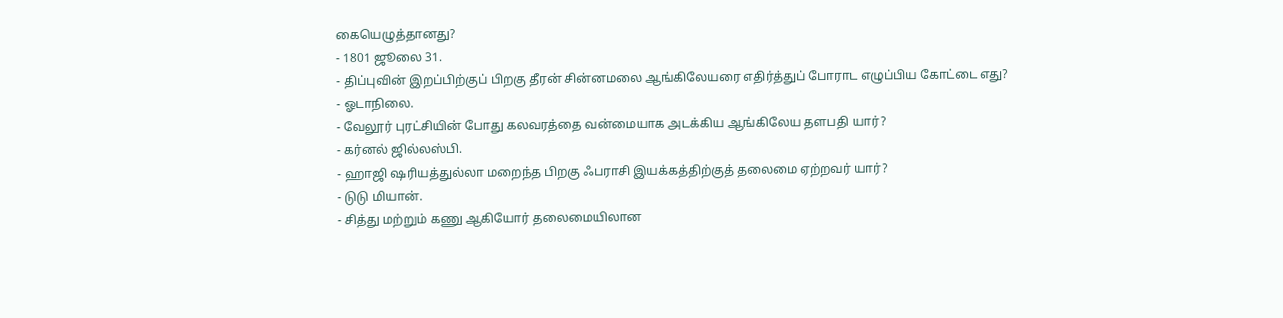கையெழுத்தானது?
- 1801 ஜூலை 31.
- திப்புவின் இறப்பிற்குப் பிறகு தீரன் சின்னமலை ஆங்கிலேயரை எதிர்த்துப் போராட எழுப்பிய கோட்டை எது?
- ஓடாநிலை.
- வேலூர் புரட்சியின் போது கலவரத்தை வன்மையாக அடக்கிய ஆங்கிலேய தளபதி யார்?
- கர்னல் ஜில்லஸ்பி.
- ஹாஜி ஷரியத்துல்லா மறைந்த பிறகு ஃபராசி இயக்கத்திற்குத் தலைமை ஏற்றவர் யார்?
- டுடு மியான்.
- சித்து மற்றும் கணு ஆகியோர் தலைமையிலான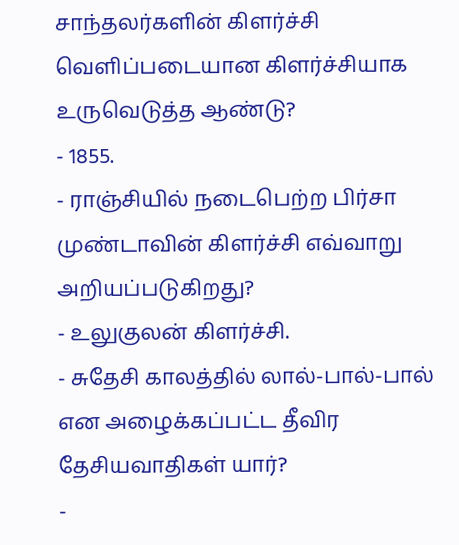சாந்தலர்களின் கிளர்ச்சி வெளிப்படையான கிளர்ச்சியாக உருவெடுத்த ஆண்டு?
- 1855.
- ராஞ்சியில் நடைபெற்ற பிர்சா முண்டாவின் கிளர்ச்சி எவ்வாறு அறியப்படுகிறது?
- உலுகுலன் கிளர்ச்சி.
- சுதேசி காலத்தில் லால்-பால்-பால் என அழைக்கப்பட்ட தீவிர தேசியவாதிகள் யார்?
-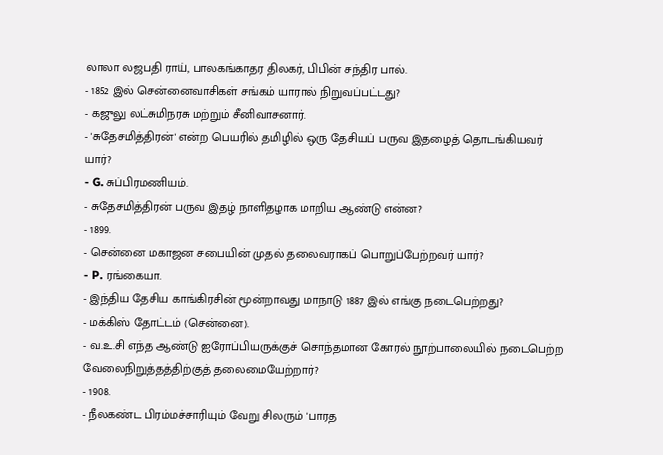லாலா லஜபதி ராய், பாலகங்காதர திலகர், பிபின் சந்திர பால்.
- 1852 இல் சென்னைவாசிகள் சங்கம் யாரால் நிறுவப்பட்டது?
- கஜுலு லட்சுமிநரசு மற்றும் சீனிவாசனார்.
- 'சுதேசமித்திரன்' என்ற பெயரில் தமிழில் ஒரு தேசியப் பருவ இதழைத் தொடங்கியவர் யார்?
- G. சுப்பிரமணியம்.
- சுதேசமித்திரன் பருவ இதழ் நாளிதழாக மாறிய ஆண்டு என்ன?
- 1899.
- சென்னை மகாஜன சபையின் முதல் தலைவராகப் பொறுப்பேற்றவர் யார்?
- P. ரங்கையா.
- இந்திய தேசிய காங்கிரசின் மூன்றாவது மாநாடு 1887 இல் எங்கு நடைபெற்றது?
- மக்கிஸ் தோட்டம் (சென்னை).
- வ.உ.சி எந்த ஆண்டு ஐரோப்பியருக்குச் சொந்தமான கோரல் நூற்பாலையில் நடைபெற்ற வேலைநிறுத்தத்திற்குத் தலைமையேற்றார்?
- 1908.
- நீலகண்ட பிரம்மச்சாரியும் வேறு சிலரும் 'பாரத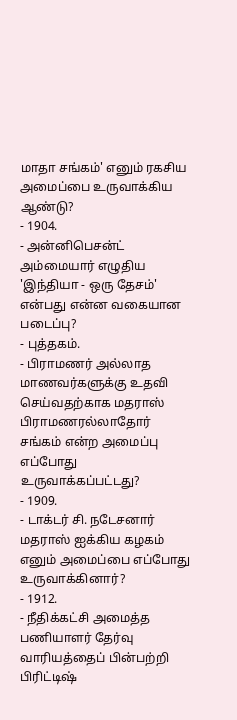மாதா சங்கம்' எனும் ரகசிய அமைப்பை உருவாக்கிய ஆண்டு?
- 1904.
- அன்னிபெசன்ட் அம்மையார் எழுதிய 'இந்தியா - ஒரு தேசம்' என்பது என்ன வகையான படைப்பு?
- புத்தகம்.
- பிராமணர் அல்லாத மாணவர்களுக்கு உதவி செய்வதற்காக மதராஸ் பிராமணரல்லாதோர் சங்கம் என்ற அமைப்பு எப்போது உருவாக்கப்பட்டது?
- 1909.
- டாக்டர் சி. நடேசனார் மதராஸ் ஐக்கிய கழகம் எனும் அமைப்பை எப்போது உருவாக்கினார்?
- 1912.
- நீதிக்கட்சி அமைத்த பணியாளர் தேர்வு வாரியத்தைப் பின்பற்றி பிரிட்டிஷ்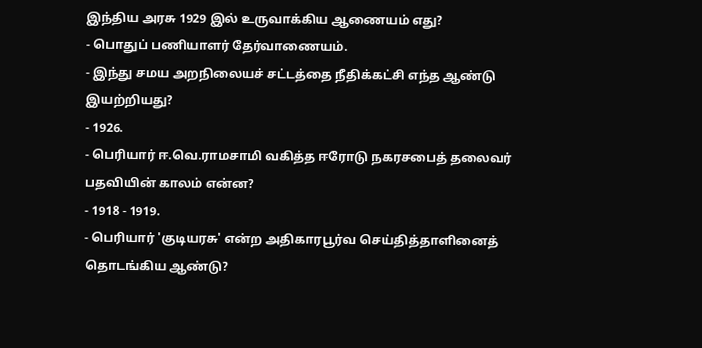இந்திய அரசு 1929 இல் உருவாக்கிய ஆணையம் எது?
- பொதுப் பணியாளர் தேர்வாணையம்.
- இந்து சமய அறநிலையச் சட்டத்தை நீதிக்கட்சி எந்த ஆண்டு இயற்றியது?
- 1926.
- பெரியார் ஈ.வெ.ராமசாமி வகித்த ஈரோடு நகரசபைத் தலைவர் பதவியின் காலம் என்ன?
- 1918 - 1919.
- பெரியார் 'குடியரசு' என்ற அதிகாரபூர்வ செய்தித்தாளினைத் தொடங்கிய ஆண்டு?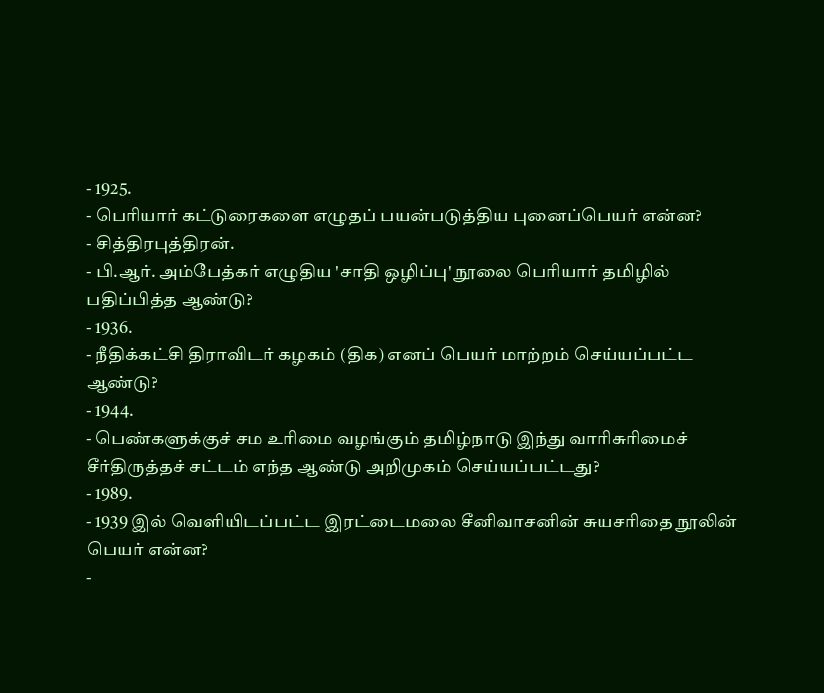- 1925.
- பெரியார் கட்டுரைகளை எழுதப் பயன்படுத்திய புனைப்பெயர் என்ன?
- சித்திரபுத்திரன்.
- பி.ஆர். அம்பேத்கர் எழுதிய 'சாதி ஒழிப்பு' நூலை பெரியார் தமிழில் பதிப்பித்த ஆண்டு?
- 1936.
- நீதிக்கட்சி திராவிடர் கழகம் (திக) எனப் பெயர் மாற்றம் செய்யப்பட்ட ஆண்டு?
- 1944.
- பெண்களுக்குச் சம உரிமை வழங்கும் தமிழ்நாடு இந்து வாரிசுரிமைச் சீர்திருத்தச் சட்டம் எந்த ஆண்டு அறிமுகம் செய்யப்பட்டது?
- 1989.
- 1939 இல் வெளியிடப்பட்ட இரட்டைமலை சீனிவாசனின் சுயசரிதை நூலின் பெயர் என்ன?
-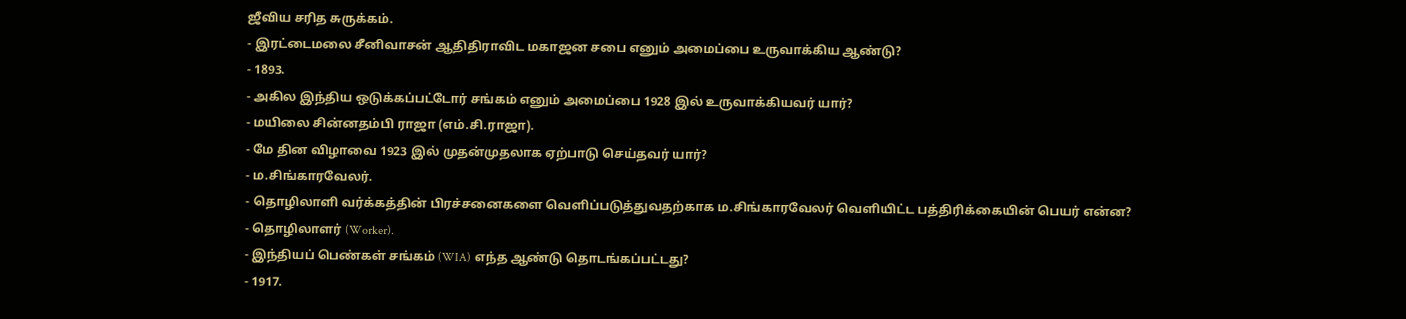ஜீவிய சரித சுருக்கம்.
- இரட்டைமலை சீனிவாசன் ஆதிதிராவிட மகாஜன சபை எனும் அமைப்பை உருவாக்கிய ஆண்டு?
- 1893.
- அகில இந்திய ஒடுக்கப்பட்டோர் சங்கம் எனும் அமைப்பை 1928 இல் உருவாக்கியவர் யார்?
- மயிலை சின்னதம்பி ராஜா (எம்.சி.ராஜா).
- மே தின விழாவை 1923 இல் முதன்முதலாக ஏற்பாடு செய்தவர் யார்?
- ம.சிங்காரவேலர்.
- தொழிலாளி வர்க்கத்தின் பிரச்சனைகளை வெளிப்படுத்துவதற்காக ம.சிங்காரவேலர் வெளியிட்ட பத்திரிக்கையின் பெயர் என்ன?
- தொழிலாளர் (Worker).
- இந்தியப் பெண்கள் சங்கம் (WIA) எந்த ஆண்டு தொடங்கப்பட்டது?
- 1917.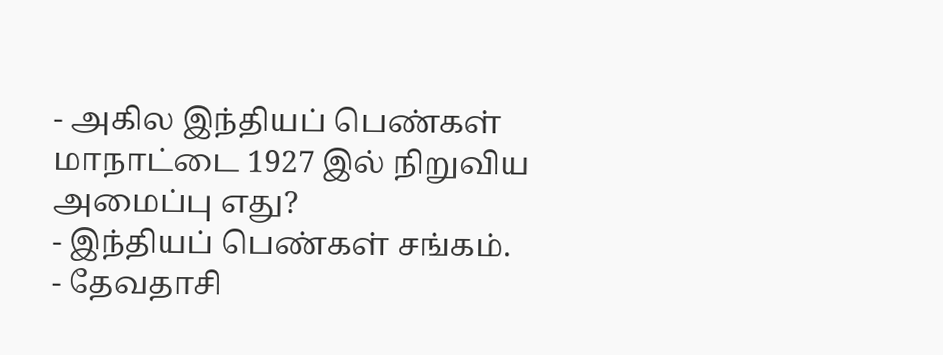- அகில இந்தியப் பெண்கள் மாநாட்டை 1927 இல் நிறுவிய அமைப்பு எது?
- இந்தியப் பெண்கள் சங்கம்.
- தேவதாசி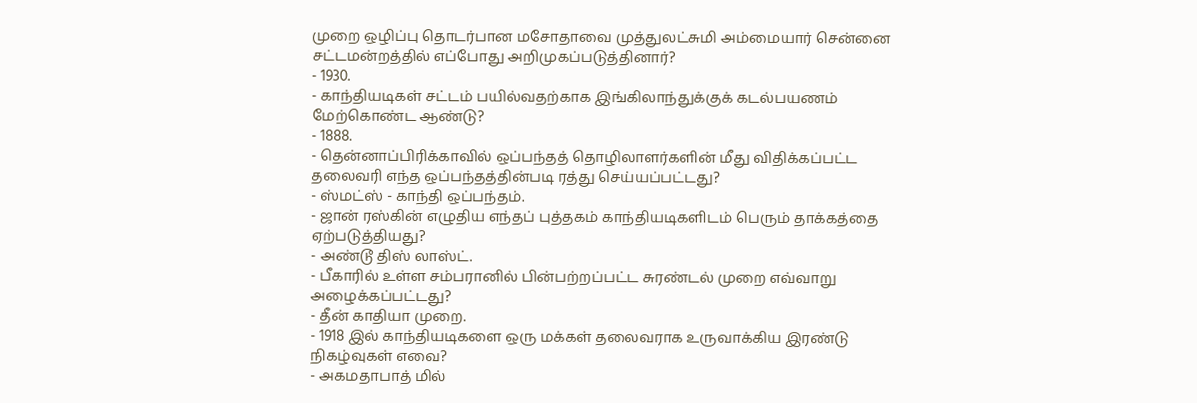முறை ஒழிப்பு தொடர்பான மசோதாவை முத்துலட்சுமி அம்மையார் சென்னை சட்டமன்றத்தில் எப்போது அறிமுகப்படுத்தினார்?
- 1930.
- காந்தியடிகள் சட்டம் பயில்வதற்காக இங்கிலாந்துக்குக் கடல்பயணம் மேற்கொண்ட ஆண்டு?
- 1888.
- தென்னாப்பிரிக்காவில் ஒப்பந்தத் தொழிலாளர்களின் மீது விதிக்கப்பட்ட தலைவரி எந்த ஒப்பந்தத்தின்படி ரத்து செய்யப்பட்டது?
- ஸ்மட்ஸ் - காந்தி ஒப்பந்தம்.
- ஜான் ரஸ்கின் எழுதிய எந்தப் புத்தகம் காந்தியடிகளிடம் பெரும் தாக்கத்தை ஏற்படுத்தியது?
- அண்டூ திஸ் லாஸ்ட்.
- பீகாரில் உள்ள சம்பரானில் பின்பற்றப்பட்ட சுரண்டல் முறை எவ்வாறு அழைக்கப்பட்டது?
- தீன் காதியா முறை.
- 1918 இல் காந்தியடிகளை ஒரு மக்கள் தலைவராக உருவாக்கிய இரண்டு நிகழ்வுகள் எவை?
- அகமதாபாத் மில்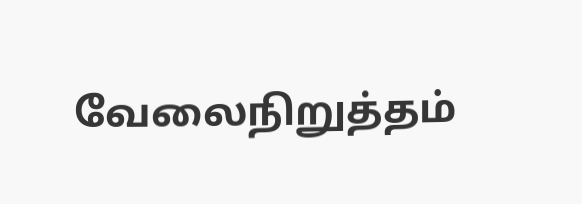வேலைநிறுத்தம்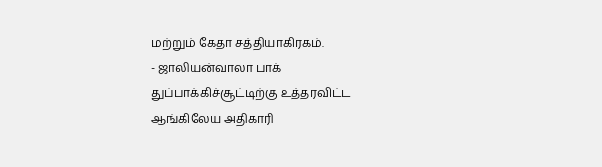மற்றும் கேதா சத்தியாகிரகம்.
- ஜாலியன்வாலா பாக் துப்பாக்கிச்சூட்டிற்கு உத்தரவிட்ட ஆங்கிலேய அதிகாரி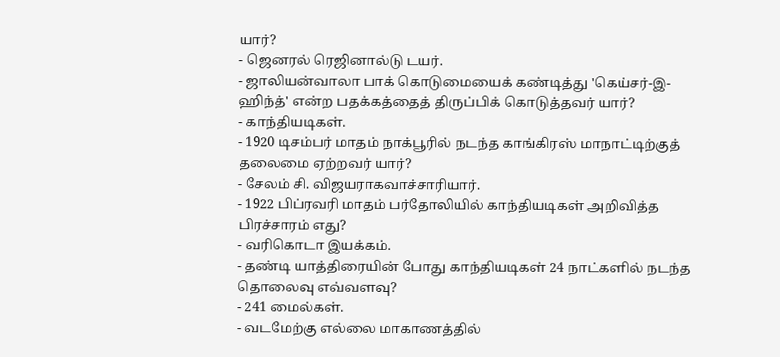யார்?
- ஜெனரல் ரெஜினால்டு டயர்.
- ஜாலியன்வாலா பாக் கொடுமையைக் கண்டித்து 'கெய்சர்-இ-ஹிந்த்' என்ற பதக்கத்தைத் திருப்பிக் கொடுத்தவர் யார்?
- காந்தியடிகள்.
- 1920 டிசம்பர் மாதம் நாக்பூரில் நடந்த காங்கிரஸ் மாநாட்டிற்குத் தலைமை ஏற்றவர் யார்?
- சேலம் சி. விஜயராகவாச்சாரியார்.
- 1922 பிப்ரவரி மாதம் பர்தோலியில் காந்தியடிகள் அறிவித்த பிரச்சாரம் எது?
- வரிகொடா இயக்கம்.
- தண்டி யாத்திரையின் போது காந்தியடிகள் 24 நாட்களில் நடந்த தொலைவு எவ்வளவு?
- 241 மைல்கள்.
- வடமேற்கு எல்லை மாகாணத்தில்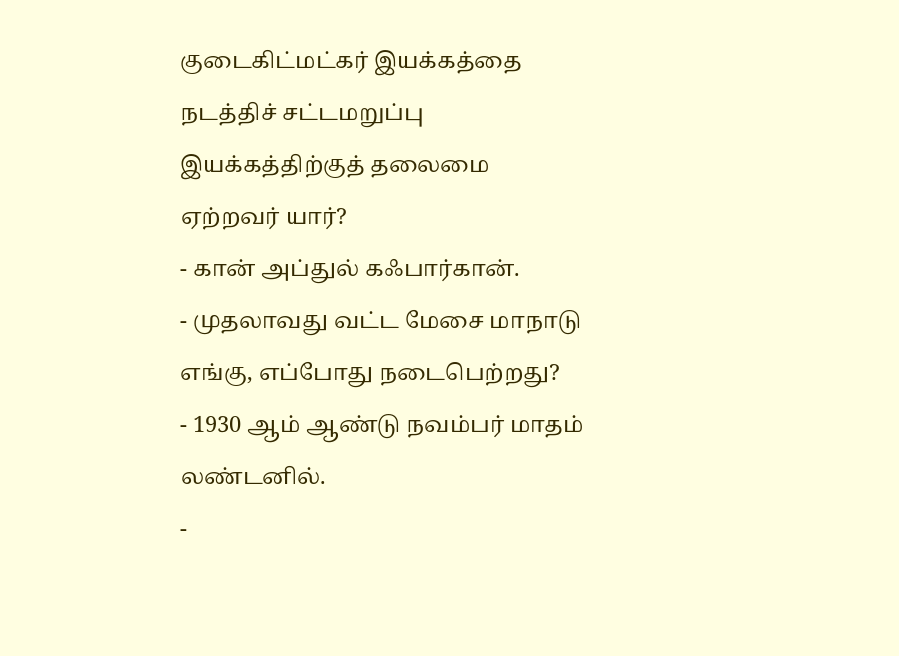குடைகிட்மட்கர் இயக்கத்தை நடத்திச் சட்டமறுப்பு இயக்கத்திற்குத் தலைமை ஏற்றவர் யார்?
- கான் அப்துல் கஃபார்கான்.
- முதலாவது வட்ட மேசை மாநாடு எங்கு, எப்போது நடைபெற்றது?
- 1930 ஆம் ஆண்டு நவம்பர் மாதம் லண்டனில்.
-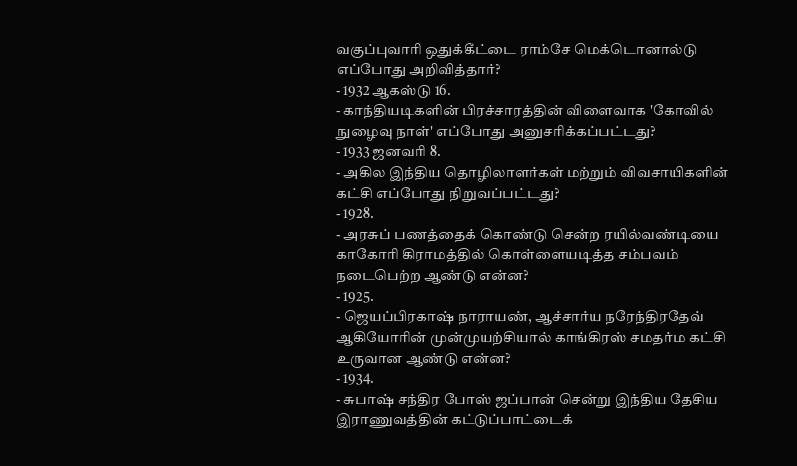வகுப்புவாரி ஒதுக்கீட்டை ராம்சே மெக்டொனால்டு எப்போது அறிவித்தார்?
- 1932 ஆகஸ்டு 16.
- காந்தியடிகளின் பிரச்சாரத்தின் விளைவாக 'கோவில் நுழைவு நாள்' எப்போது அனுசரிக்கப்பட்டது?
- 1933 ஜனவரி 8.
- அகில இந்திய தொழிலாளர்கள் மற்றும் விவசாயிகளின் கட்சி எப்போது நிறுவப்பட்டது?
- 1928.
- அரசுப் பணத்தைக் கொண்டு சென்ற ரயில்வண்டியை காகோரி கிராமத்தில் கொள்ளையடித்த சம்பவம் நடைபெற்ற ஆண்டு என்ன?
- 1925.
- ஜெயப்பிரகாஷ் நாராயண், ஆச்சார்ய நரேந்திரதேவ் ஆகியோரின் முன்முயற்சியால் காங்கிரஸ் சமதர்ம கட்சி உருவான ஆண்டு என்ன?
- 1934.
- சுபாஷ் சந்திர போஸ் ஜப்பான் சென்று இந்திய தேசிய இராணுவத்தின் கட்டுப்பாட்டைக்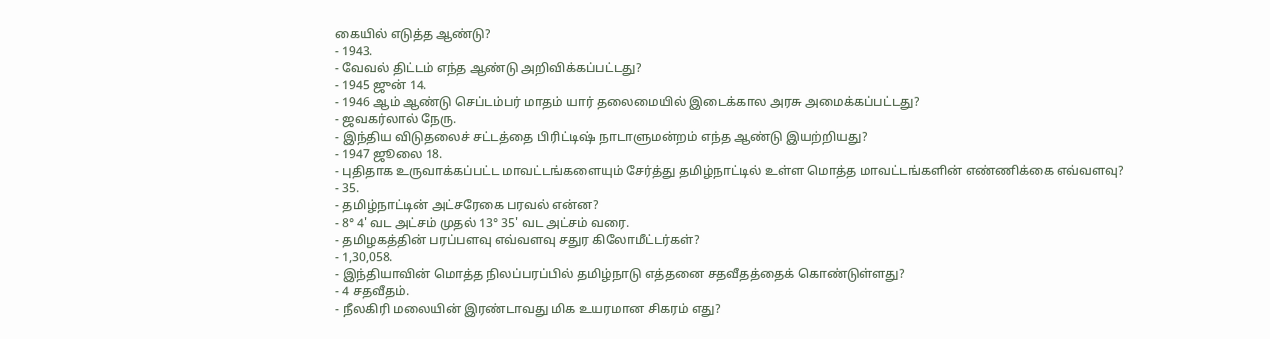கையில் எடுத்த ஆண்டு?
- 1943.
- வேவல் திட்டம் எந்த ஆண்டு அறிவிக்கப்பட்டது?
- 1945 ஜுன் 14.
- 1946 ஆம் ஆண்டு செப்டம்பர் மாதம் யார் தலைமையில் இடைக்கால அரசு அமைக்கப்பட்டது?
- ஜவகர்லால் நேரு.
- இந்திய விடுதலைச் சட்டத்தை பிரிட்டிஷ் நாடாளுமன்றம் எந்த ஆண்டு இயற்றியது?
- 1947 ஜூலை 18.
- புதிதாக உருவாக்கப்பட்ட மாவட்டங்களையும் சேர்த்து தமிழ்நாட்டில் உள்ள மொத்த மாவட்டங்களின் எண்ணிக்கை எவ்வளவு?
- 35.
- தமிழ்நாட்டின் அட்சரேகை பரவல் என்ன?
- 8° 4' வட அட்சம் முதல் 13° 35' வட அட்சம் வரை.
- தமிழகத்தின் பரப்பளவு எவ்வளவு சதுர கிலோமீட்டர்கள்?
- 1,30,058.
- இந்தியாவின் மொத்த நிலப்பரப்பில் தமிழ்நாடு எத்தனை சதவீதத்தைக் கொண்டுள்ளது?
- 4 சதவீதம்.
- நீலகிரி மலையின் இரண்டாவது மிக உயரமான சிகரம் எது?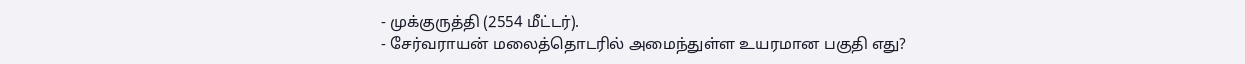- முக்குருத்தி (2554 மீட்டர்).
- சேர்வராயன் மலைத்தொடரில் அமைந்துள்ள உயரமான பகுதி எது?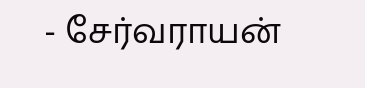- சேர்வராயன்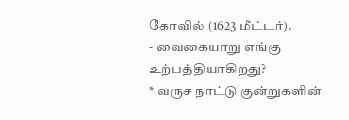கோவில் (1623 மீட்டர்).
- வைகையாறு எங்கு உற்பத்தியாகிறது?
* வருச நாட்டு குன்றுகளின்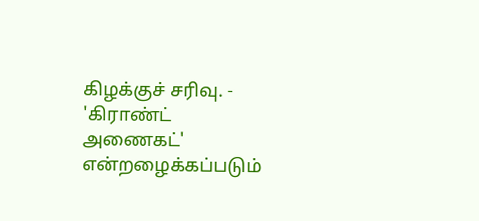கிழக்குச் சரிவு. - 'கிராண்ட் அணைகட்' என்றழைக்கப்படும்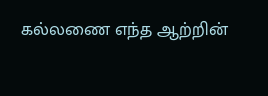கல்லணை எந்த ஆற்றின்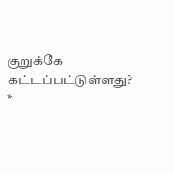குறுக்கே கட்டப்பட்டுள்ளது?
*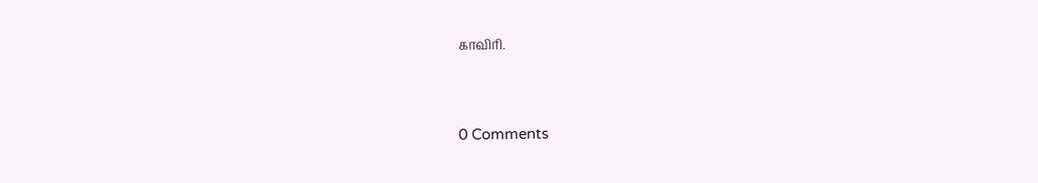காவிரி.


0 Comments